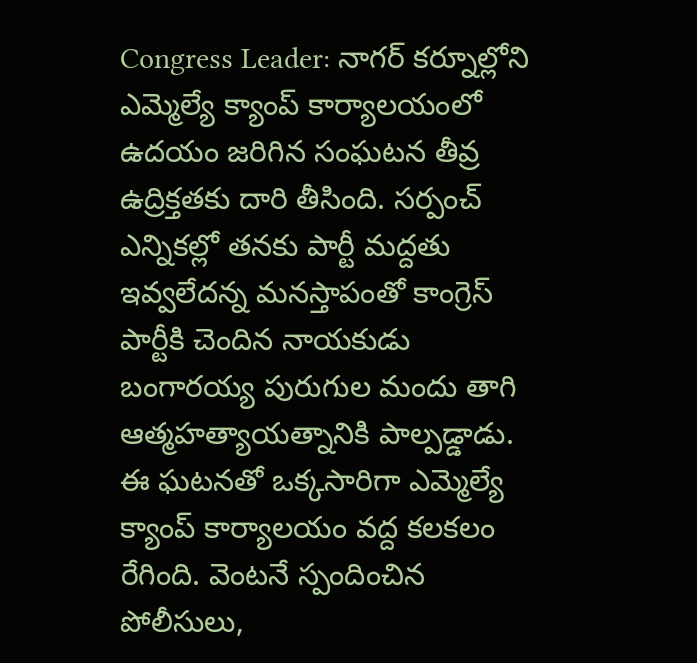Congress Leader: నాగర్ కర్నూల్లోని ఎమ్మెల్యే క్యాంప్ కార్యాలయంలో ఉదయం జరిగిన సంఘటన తీవ్ర ఉద్రిక్తతకు దారి తీసింది. సర్పంచ్ ఎన్నికల్లో తనకు పార్టీ మద్దతు ఇవ్వలేదన్న మనస్తాపంతో కాంగ్రెస్ పార్టీకి చెందిన నాయకుడు బంగారయ్య పురుగుల మందు తాగి ఆత్మహత్యాయత్నానికి పాల్పడ్డాడు. ఈ ఘటనతో ఒక్కసారిగా ఎమ్మెల్యే క్యాంప్ కార్యాలయం వద్ద కలకలం రేగింది. వెంటనే స్పందించిన పోలీసులు,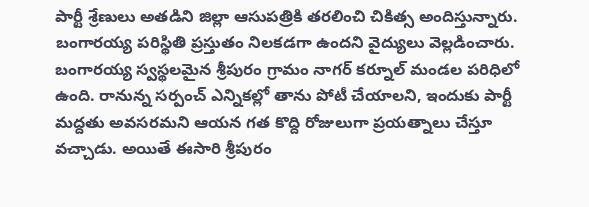పార్టీ శ్రేణులు అతడిని జిల్లా ఆసుపత్రికి తరలించి చికిత్స అందిస్తున్నారు. బంగారయ్య పరిస్థితి ప్రస్తుతం నిలకడగా ఉందని వైద్యులు వెల్లడించారు.
బంగారయ్య స్వస్థలమైన శ్రీపురం గ్రామం నాగర్ కర్నూల్ మండల పరిధిలో ఉంది. రానున్న సర్పంచ్ ఎన్నికల్లో తాను పోటీ చేయాలని, ఇందుకు పార్టీ మద్దతు అవసరమని ఆయన గత కొద్ది రోజులుగా ప్రయత్నాలు చేస్తూ వచ్చాడు. అయితే ఈసారి శ్రీపురం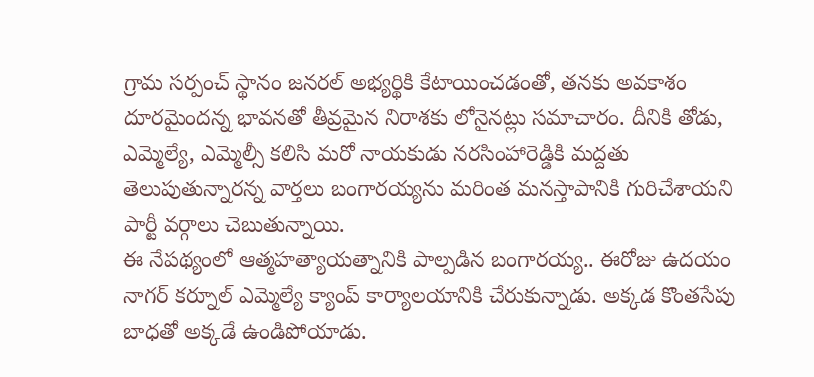గ్రామ సర్పంచ్ స్థానం జనరల్ అభ్యర్థికి కేటాయించడంతో, తనకు అవకాశం దూరమైందన్న భావనతో తీవ్రమైన నిరాశకు లోనైనట్లు సమాచారం. దీనికి తోడు, ఎమ్మెల్యే, ఎమ్మెల్సీ కలిసి మరో నాయకుడు నరసింహారెడ్డికి మద్దతు తెలుపుతున్నారన్న వార్తలు బంగారయ్యను మరింత మనస్తాపానికి గురిచేశాయని పార్టీ వర్గాలు చెబుతున్నాయి.
ఈ నేపథ్యంలో ఆత్మహత్యాయత్నానికి పాల్పడిన బంగారయ్య.. ఈరోజు ఉదయం నాగర్ కర్నూల్ ఎమ్మెల్యే క్యాంప్ కార్యాలయానికి చేరుకున్నాడు. అక్కడ కొంతసేపు బాధతో అక్కడే ఉండిపోయాడు.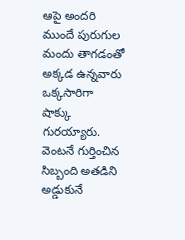ఆపై అందరి ముందే పురుగుల మందు తాగడంతో అక్కడ ఉన్నవారు ఒక్కసారిగా షాక్కు గురయ్యారు. వెంటనే గుర్తించిన సిబ్బంది అతడిని అడ్డుకునే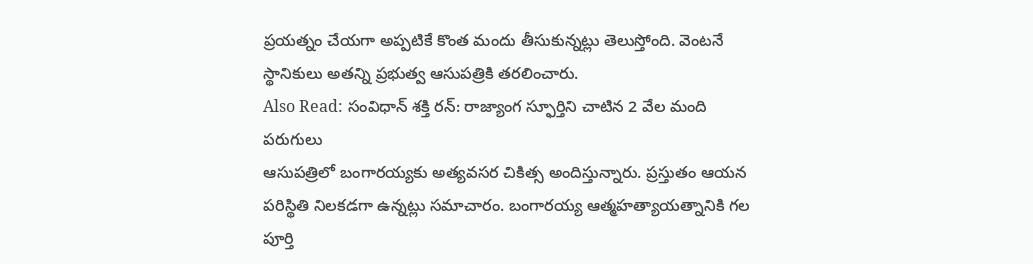ప్రయత్నం చేయగా అప్పటికే కొంత మందు తీసుకున్నట్లు తెలుస్తోంది. వెంటనే స్థానికులు అతన్ని ప్రభుత్వ ఆసుపత్రికి తరలించారు.
Also Read: సంవిధాన్ శక్తి రన్: రాజ్యాంగ స్ఫూర్తిని చాటిన 2 వేల మంది పరుగులు
ఆసుపత్రిలో బంగారయ్యకు అత్యవసర చికిత్స అందిస్తున్నారు. ప్రస్తుతం ఆయన పరిస్థితి నిలకడగా ఉన్నట్లు సమాచారం. బంగారయ్య ఆత్మహత్యాయత్నానికి గల పూర్తి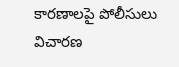కారణాలపై పోలీసులు విచారణ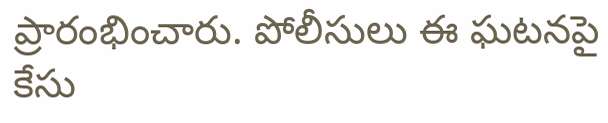ప్రారంభించారు. పోలీసులు ఈ ఘటనపై కేసు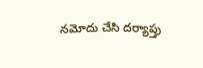నమోదు చేసి దర్యాప్తు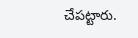చేపట్టారు.